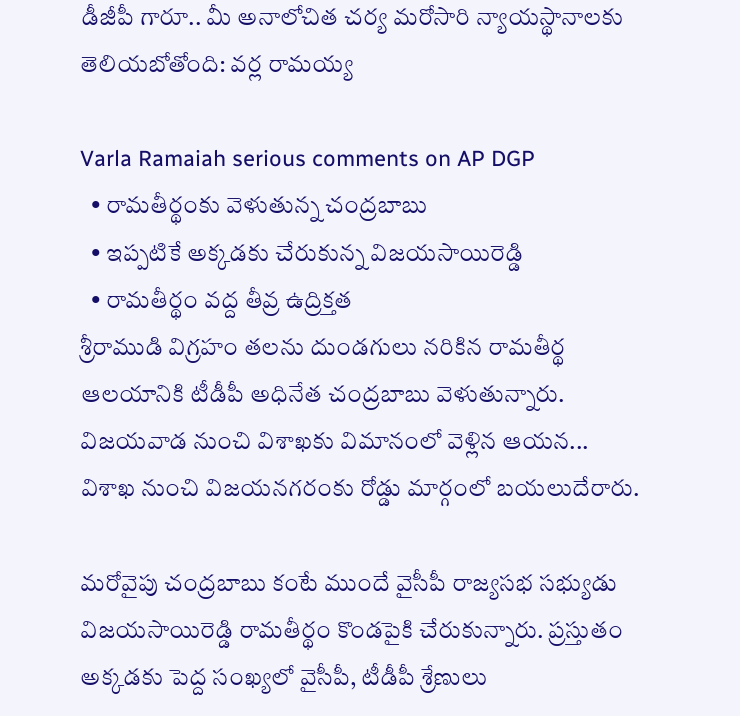డీజీపీ గారూ.. మీ అనాలోచిత చర్య మరోసారి న్యాయస్థానాలకు తెలియబోతోంది: వర్ల రామయ్య

Varla Ramaiah serious comments on AP DGP
  • రామతీర్థంకు వెళుతున్న చంద్రబాబు
  • ఇప్పటికే అక్కడకు చేరుకున్న విజయసాయిరెడ్డి
  • రామతీర్థం వద్ద తీవ్ర ఉద్రిక్తత
శ్రీరాముడి విగ్రహం తలను దుండగులు నరికిన రామతీర్థ ఆలయానికి టీడీపీ అధినేత చంద్రబాబు వెళుతున్నారు. విజయవాడ నుంచి విశాఖకు విమానంలో వెళ్లిన ఆయన... విశాఖ నుంచి విజయనగరంకు రోడ్డు మార్గంలో బయలుదేరారు.

మరోవైపు చంద్రబాబు కంటే ముందే వైసీపీ రాజ్యసభ సభ్యుడు విజయసాయిరెడ్డి రామతీర్థం కొండపైకి చేరుకున్నారు. ప్రస్తుతం అక్కడకు పెద్ద సంఖ్యలో వైసీపీ, టీడీపీ శ్రేణులు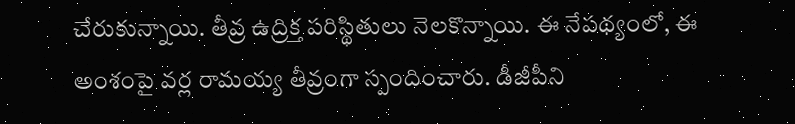చేరుకున్నాయి. తీవ్ర ఉద్రిక్త పరిస్థితులు నెలకొన్నాయి. ఈ నేపథ్యంలో, ఈ అంశంపై వర్ల రామయ్య తీవ్రంగా స్పందించారు. డీజీపీని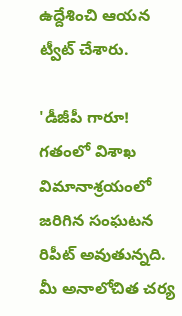ఉద్దేశించి ఆయన ట్వీట్ చేశారు.

'డీజీపీ గారూ! గతంలో విశాఖ విమానాశ్రయంలో జరిగిన సంఘటన రిపీట్ అవుతున్నది. మీ అనాలోచిత చర్య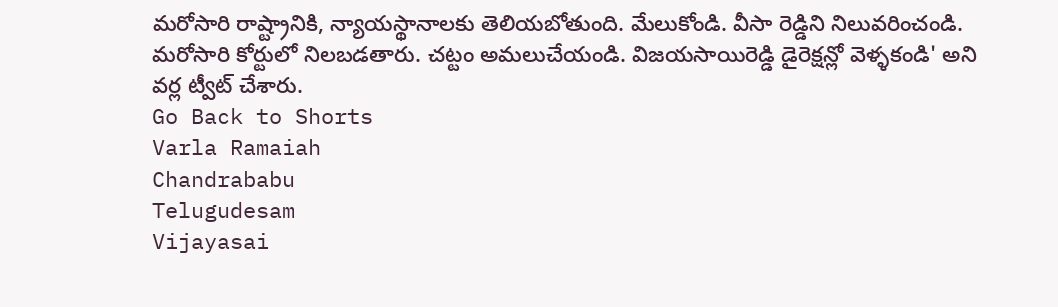మరోసారి రాష్ట్రానికి, న్యాయస్థానాలకు తెలియబోతుంది. మేలుకోండి. వీసా రెడ్డిని నిలువరించండి. మరోసారి కోర్టులో నిలబడతారు. చట్టం అమలుచేయండి. విజయసాయిరెడ్డి డైరెక్షన్లో వెళ్ళకండి' అని వర్ల ట్వీట్ చేశారు.
Go Back to Shorts
Varla Ramaiah
Chandrababu
Telugudesam
Vijayasai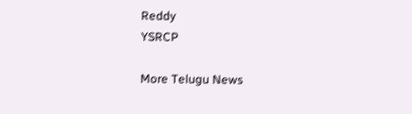Reddy
YSRCP

More Telugu News